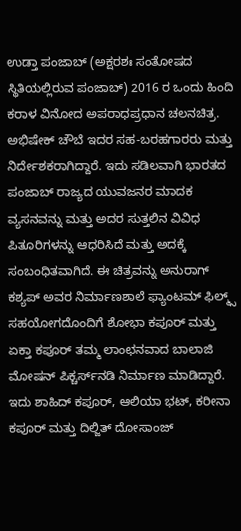ಉಡ್ತಾ ಪಂಜಾಬ್ (ಅಕ್ಷರಶಃ ಸಂತೋಷದ ಸ್ಥಿತಿಯಲ್ಲಿರುವ ಪಂಜಾಬ್) 2016 ರ ಒಂದು ಹಿಂದಿ ಕರಾಳ ವಿನೋದ ಅಪರಾಧಪ್ರಧಾನ ಚಲನಚಿತ್ರ. ಅಭಿಷೇಕ್ ಚೌಬೆ ಇದರ ಸಹ-ಬರಹಗಾರರು ಮತ್ತು ನಿರ್ದೇಶಕರಾಗಿದ್ದಾರೆ. ಇದು ಸಡಿಲವಾಗಿ ಭಾರತದ ಪಂಜಾಬ್ ರಾಜ್ಯದ ಯುವಜನರ ಮಾದಕ ವ್ಯಸನವನ್ನು ಮತ್ತು ಅದರ ಸುತ್ತಲಿನ ವಿವಿಧ ಪಿತೂರಿಗಳನ್ನು ಆಧರಿಸಿದೆ ಮತ್ತು ಅದಕ್ಕೆ ಸಂಬಂಧಿತವಾಗಿದೆ. ಈ ಚಿತ್ರವನ್ನು ಅನುರಾಗ್ ಕಶ್ಯಪ್ ಅವರ ನಿರ್ಮಾಣಶಾಲೆ ಫ್ಯಾಂಟಮ್ ಫಿಲ್ಮ್ಸ್ ಸಹಯೋಗದೊಂದಿಗೆ ಶೋಭಾ ಕಪೂರ್ ಮತ್ತು ಏಕ್ತಾ ಕಪೂರ್ ತಮ್ಮ ಲಾಂಛನವಾದ ಬಾಲಾಜಿ ಮೋಷನ್ ಪಿಕ್ಚರ್ಸ್‌ನಡಿ ನಿರ್ಮಾಣ ಮಾಡಿದ್ದಾರೆ. ಇದು ಶಾಹಿದ್ ಕಪೂರ್, ಆಲಿಯಾ ಭಟ್, ಕರೀನಾ ಕಪೂರ್ ಮತ್ತು ದಿಲ್ಜಿತ್ ದೋಸಾಂಜ್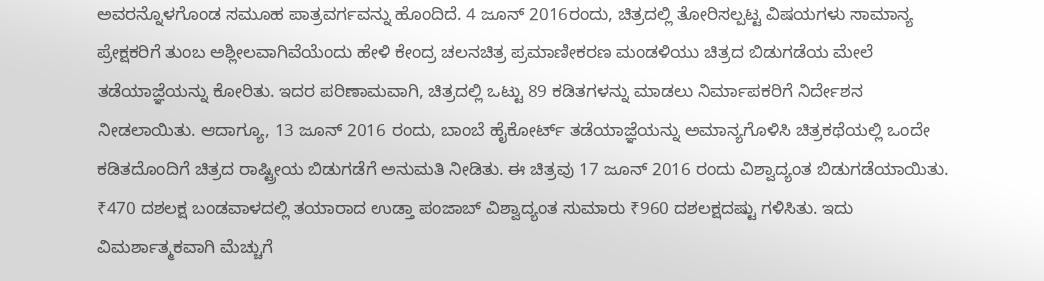ಅವರನ್ನೊಳಗೊಂಡ ಸಮೂಹ ಪಾತ್ರವರ್ಗವನ್ನು ಹೊಂದಿದೆ. 4 ಜೂನ್ 2016ರಂದು, ಚಿತ್ರದಲ್ಲಿ ತೋರಿಸಲ್ಪಟ್ಟ ವಿಷಯಗಳು ಸಾಮಾನ್ಯ ಪ್ರೇಕ್ಷಕರಿಗೆ ತುಂಬ ಅಶ್ಲೀಲವಾಗಿವೆಯೆಂದು ಹೇಳಿ ಕೇಂದ್ರ ಚಲನಚಿತ್ರ ಪ್ರಮಾಣೀಕರಣ ಮಂಡಳಿಯು ಚಿತ್ರದ ಬಿಡುಗಡೆಯ ಮೇಲೆ ತಡೆಯಾಜ್ಞೆಯನ್ನು ಕೋರಿತು. ಇದರ ಪರಿಣಾಮವಾಗಿ, ಚಿತ್ರದಲ್ಲಿ ಒಟ್ಟು 89 ಕಡಿತಗಳನ್ನು ಮಾಡಲು ನಿರ್ಮಾಪಕರಿಗೆ ನಿರ್ದೇಶನ ನೀಡಲಾಯಿತು. ಆದಾಗ್ಯೂ, 13 ಜೂನ್ 2016 ರಂದು, ಬಾಂಬೆ ಹೈಕೋರ್ಟ್ ತಡೆಯಾಜ್ಞೆಯನ್ನು ಅಮಾನ್ಯಗೊಳಿಸಿ ಚಿತ್ರಕಥೆಯಲ್ಲಿ ಒಂದೇ ಕಡಿತದೊಂದಿಗೆ ಚಿತ್ರದ ರಾಷ್ಟ್ರೀಯ ಬಿಡುಗಡೆಗೆ ಅನುಮತಿ ನೀಡಿತು. ಈ ಚಿತ್ರವು 17 ಜೂನ್ 2016 ರಂದು ವಿಶ್ವಾದ್ಯಂತ ಬಿಡುಗಡೆಯಾಯಿತು. ₹470 ದಶಲಕ್ಷ ಬಂಡವಾಳದಲ್ಲಿ ತಯಾರಾದ ಉಡ್ತಾ ಪಂಜಾಬ್ ವಿಶ್ವಾದ್ಯಂತ ಸುಮಾರು ₹960 ದಶಲಕ್ಷದಷ್ಟು ಗಳಿಸಿತು. ಇದು ವಿಮರ್ಶಾತ್ಮಕವಾಗಿ ಮೆಚ್ಚುಗೆ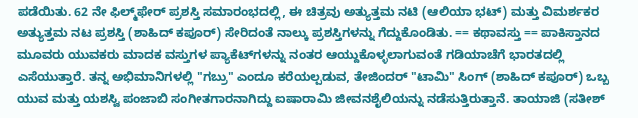ಪಡೆಯಿತು. 62 ನೇ ಫಿಲ್ಮ್‌ಫೇರ್ ಪ್ರಶಸ್ತಿ ಸಮಾರಂಭದಲ್ಲಿ, ಈ ಚಿತ್ರವು ಅತ್ಯುತ್ತಮ ನಟಿ (ಆಲಿಯಾ ಭಟ್) ಮತ್ತು ವಿಮರ್ಶಕರ ಅತ್ಯುತ್ತಮ ನಟ ಪ್ರಶಸ್ತಿ (ಶಾಹಿದ್ ಕಪೂರ್) ಸೇರಿದಂತೆ ನಾಲ್ಕು ಪ್ರಶಸ್ತಿಗಳನ್ನು ಗೆದ್ದುಕೊಂಡಿತು. == ಕಥಾವಸ್ತು == ಪಾಕಿಸ್ತಾನದ ಮೂವರು ಯುವಕರು ಮಾದಕ ವಸ್ತುಗಳ ಪ್ಯಾಕೆಟ್‌ಗಳನ್ನು ನಂತರ ಆಯ್ದುಕೊಳ್ಳಲಾಗುವಂತೆ ಗಡಿಯಾಚೆಗೆ ಭಾರತದಲ್ಲಿ ಎಸೆಯುತ್ತಾರೆ. ತನ್ನ ಅಭಿಮಾನಿಗಳಲ್ಲಿ "ಗಬ್ರು" ಎಂದೂ ಕರೆಯಲ್ಪಡುವ, ತೇಜಿಂದರ್ "ಟಾಮಿ" ಸಿಂಗ್ (ಶಾಹಿದ್ ಕಪೂರ್) ಒಬ್ಬ ಯುವ ಮತ್ತು ಯಶಸ್ವಿ ಪಂಜಾಬಿ ಸಂಗೀತಗಾರನಾಗಿದ್ದು ಐಷಾರಾಮಿ ಜೀವನಶೈಲಿಯನ್ನು ನಡೆಸುತ್ತಿರುತ್ತಾನೆ. ತಾಯಾಜಿ (ಸತೀಶ್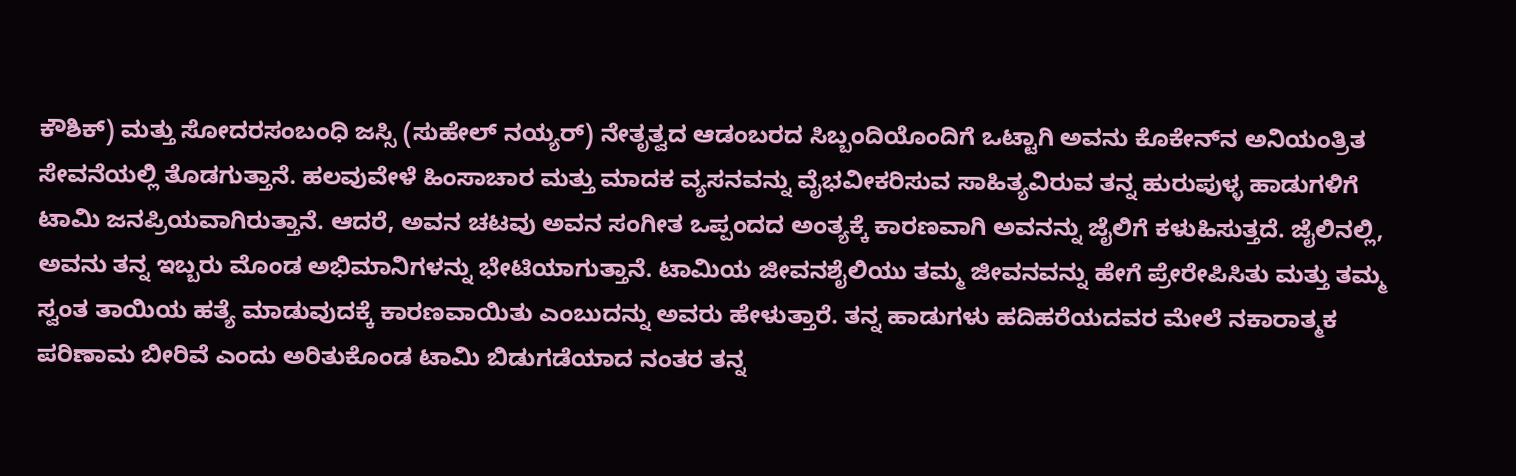ಕೌಶಿಕ್) ಮತ್ತು ಸೋದರಸಂಬಂಧಿ ಜಸ್ಸಿ (ಸುಹೇಲ್ ನಯ್ಯರ್) ನೇತೃತ್ವದ ಆಡಂಬರದ ಸಿಬ್ಬಂದಿಯೊಂದಿಗೆ ಒಟ್ಟಾಗಿ ಅವನು ಕೊಕೇನ್‍ನ ಅನಿಯಂತ್ರಿತ ಸೇವನೆಯಲ್ಲಿ ತೊಡಗುತ್ತಾನೆ. ಹಲವುವೇಳೆ ಹಿಂಸಾಚಾರ ಮತ್ತು ಮಾದಕ ವ್ಯಸನವನ್ನು ವೈಭವೀಕರಿಸುವ ಸಾಹಿತ್ಯವಿರುವ ತನ್ನ ಹುರುಪುಳ್ಳ ಹಾಡುಗಳಿಗೆ ಟಾಮಿ ಜನಪ್ರಿಯವಾಗಿರುತ್ತಾನೆ. ಆದರೆ, ಅವನ ಚಟವು ಅವನ ಸಂಗೀತ ಒಪ್ಪಂದದ ಅಂತ್ಯಕ್ಕೆ ಕಾರಣವಾಗಿ ಅವನನ್ನು ಜೈಲಿಗೆ ಕಳುಹಿಸುತ್ತದೆ. ಜೈಲಿನಲ್ಲಿ, ಅವನು ತನ್ನ ಇಬ್ಬರು ಮೊಂಡ ಅಭಿಮಾನಿಗಳನ್ನು ಭೇಟಿಯಾಗುತ್ತಾನೆ. ಟಾಮಿಯ ಜೀವನಶೈಲಿಯು ತಮ್ಮ ಜೀವನವನ್ನು ಹೇಗೆ ಪ್ರೇರೇಪಿಸಿತು ಮತ್ತು ತಮ್ಮ ಸ್ವಂತ ತಾಯಿಯ ಹತ್ಯೆ ಮಾಡುವುದಕ್ಕೆ ಕಾರಣವಾಯಿತು ಎಂಬುದನ್ನು ಅವರು ಹೇಳುತ್ತಾರೆ. ತನ್ನ ಹಾಡುಗಳು ಹದಿಹರೆಯದವರ ಮೇಲೆ ನಕಾರಾತ್ಮಕ ಪರಿಣಾಮ ಬೀರಿವೆ ಎಂದು ಅರಿತುಕೊಂಡ ಟಾಮಿ ಬಿಡುಗಡೆಯಾದ ನಂತರ ತನ್ನ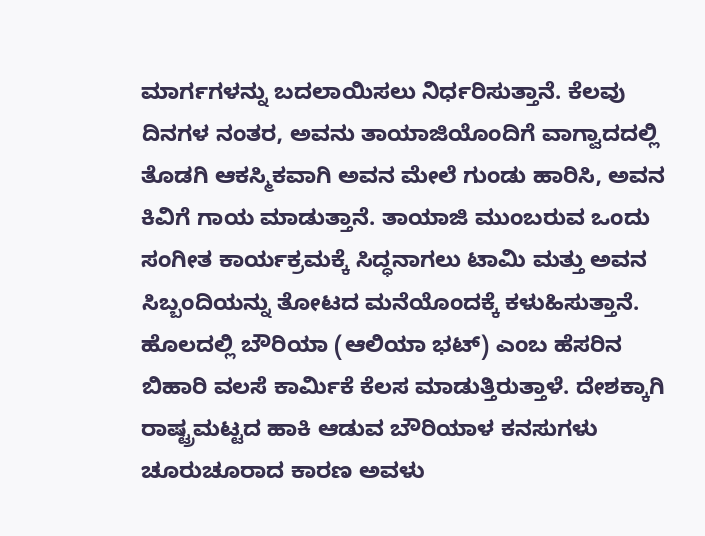ಮಾರ್ಗಗಳನ್ನು ಬದಲಾಯಿಸಲು ನಿರ್ಧರಿಸುತ್ತಾನೆ. ಕೆಲವು ದಿನಗಳ ನಂತರ, ಅವನು ತಾಯಾಜಿಯೊಂದಿಗೆ ವಾಗ್ವಾದದಲ್ಲಿ ತೊಡಗಿ ಆಕಸ್ಮಿಕವಾಗಿ ಅವನ ಮೇಲೆ ಗುಂಡು ಹಾರಿಸಿ, ಅವನ ಕಿವಿಗೆ ಗಾಯ ಮಾಡುತ್ತಾನೆ. ತಾಯಾಜಿ ಮುಂಬರುವ ಒಂದು ಸಂಗೀತ ಕಾರ್ಯಕ್ರಮಕ್ಕೆ ಸಿದ್ಧನಾಗಲು ಟಾಮಿ ಮತ್ತು ಅವನ ಸಿಬ್ಬಂದಿಯನ್ನು ತೋಟದ ಮನೆಯೊಂದಕ್ಕೆ ಕಳುಹಿಸುತ್ತಾನೆ. ಹೊಲದಲ್ಲಿ ಬೌರಿಯಾ (ಆಲಿಯಾ ಭಟ್) ಎಂಬ ಹೆಸರಿನ ಬಿಹಾರಿ ವಲಸೆ ಕಾರ್ಮಿಕೆ ಕೆಲಸ ಮಾಡುತ್ತಿರುತ್ತಾಳೆ. ದೇಶಕ್ಕಾಗಿ ರಾಷ್ಟ್ರಮಟ್ಟದ ಹಾಕಿ ಆಡುವ ಬೌರಿಯಾಳ ಕನಸುಗಳು ಚೂರುಚೂರಾದ ಕಾರಣ ಅವಳು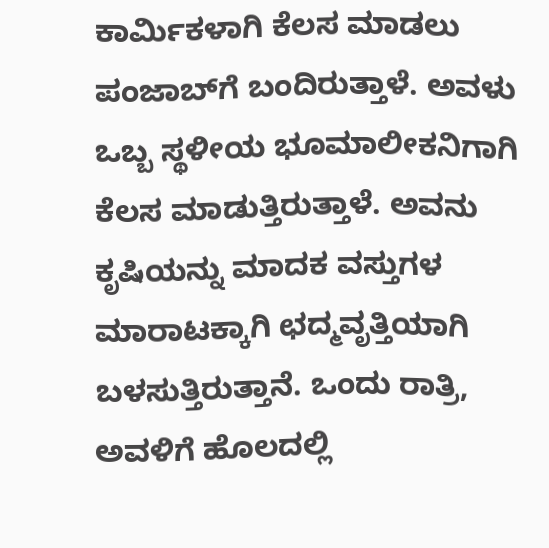ಕಾರ್ಮಿಕಳಾಗಿ ಕೆಲಸ ಮಾಡಲು ಪಂಜಾಬ್‌ಗೆ ಬಂದಿರುತ್ತಾಳೆ. ಅವಳು ಒಬ್ಬ ಸ್ಥಳೀಯ ಭೂಮಾಲೀಕನಿಗಾಗಿ ಕೆಲಸ ಮಾಡುತ್ತಿರುತ್ತಾಳೆ. ಅವನು ಕೃಷಿಯನ್ನು ಮಾದಕ ವಸ್ತುಗಳ ಮಾರಾಟಕ್ಕಾಗಿ ಛದ್ಮವೃತ್ತಿಯಾಗಿ ಬಳಸುತ್ತಿರುತ್ತಾನೆ. ಒಂದು ರಾತ್ರಿ, ಅವಳಿಗೆ ಹೊಲದಲ್ಲಿ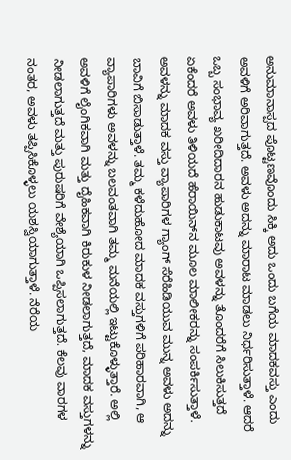ಅನುಮಾನಾಸ್ಪದ ಪೊಟ್ಟಣವೊಂದು ಸಿಕ್ಕಿ ಅದು ಒಂದು ಬಗೆಯ ಮಾದಕವಸ್ತು ಎಂದು ಅವಳಿಗೆ ಅರಿವಾಗುತ್ತದೆ. ಅವಳು ಅದನ್ನು ಮಾರಾಟ ಮಾಡಲು ನಿರ್ಧರಿಸುತ್ತಾಳೆ. ಆದರೆ ಒಬ್ಬ ಸಂಭಾವ್ಯ ಖರೀದಿದಾರನ ಹುಡುಕಾಟವು ಅವಳನ್ನು ತೊಂದರೆಗೆ ಸಿಲುಕಿಸುತ್ತದೆ ಏಕೆಂದರೆ ಅವಳು ತಿಳಿಯದೆ ಹೆರಾಯಿನ್‌ನ ಮೂಲ ಮಾಲೀಕರನ್ನು ಸಂಪರ್ಕಿಸುತ್ತಾಳೆ. ಅವಳನ್ನು ಮಾದಕ ವಸ್ತು ವ್ಯಾಪಾರಿಗಳ ಗ್ಯಾಂಗ್ ಸೆರೆಹಿಡಿಯುವ ಮುನ್ನ ಅವಳು ಅದನ್ನು ಬಾವಿಗೆ ಬಿಸಾಡುತ್ತಾಳೆ. ತಮ್ಮ ಕಳೆದುಹೋದ ಮಾದಕ ವಸ್ತುಗಳಿಗೆ ಪರಿಹಾರವಾಗಿ, ಆ ವ್ಯಾಪಾರಿಗಳು ಅವಳನ್ನು ಬಲವಂತವಾಗಿ ತಮ್ಮ ಮನೆಯಲ್ಲಿ ಇಟ್ಟುಕೊಳ್ಳುತ್ತಾರೆ. ಅಲ್ಲಿ ಅವಳಿಗೆ ಲೈಂಗಿಕವಾಗಿ ಮತ್ತು ದೈಹಿಕವಾಗಿ ಕಿರುಕುಳ ನೀಡಲಾಗುತ್ತದೆ, ಮಾದಕ ವಸ್ತುಗಳನ್ನು ನೀಡಲಾಗುತ್ತದೆ ಮತ್ತು ಪುರುಷರಿಗೆ ವೇಶ್ಯೆಯಾಗಿ ಒಪ್ಪಿಸಲಾಗುತ್ತದೆ. ಕೆಲವು ವಾರಗಳ ನಂತರ, ಅವಳು ತಪ್ಪಿಸಿಕೊಳ್ಳಲು ಯಶಸ್ವಿಯಾಗುತ್ತಾಳೆ. ನೆರೆಯ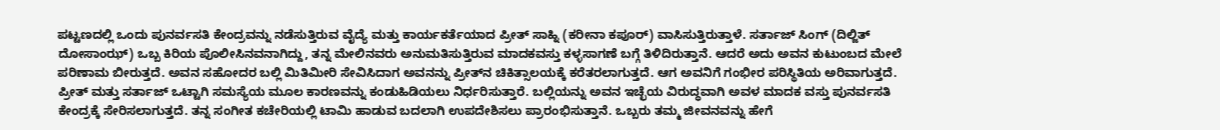ಪಟ್ಟಣದಲ್ಲಿ ಒಂದು ಪುನರ್ವಸತಿ ಕೇಂದ್ರವನ್ನು ನಡೆಸುತ್ತಿರುವ ವೈದ್ಯೆ ಮತ್ತು ಕಾರ್ಯಕರ್ತೆಯಾದ ಪ್ರೀತ್ ಸಾಹ್ನಿ (ಕರೀನಾ ಕಪೂರ್) ವಾಸಿಸುತ್ತಿರುತ್ತಾಳೆ. ಸರ್ತಾಜ್ ಸಿಂಗ್ (ದಿಲ್ಜಿತ್ ದೋಸಾಂಝ್) ಒಬ್ಬ ಕಿರಿಯ ಪೊಲೀಸಿನವನಾಗಿದ್ದು, ತನ್ನ ಮೇಲಿನವರು ಅನುಮತಿಸುತ್ತಿರುವ ಮಾದಕವಸ್ತು ಕಳ್ಳಸಾಗಣೆ ಬಗ್ಗೆ ತಿಳಿದಿರುತ್ತಾನೆ. ಆದರೆ ಅದು ಅವನ ಕುಟುಂಬದ ಮೇಲೆ ಪರಿಣಾಮ ಬೀರುತ್ತದೆ. ಅವನ ಸಹೋದರ ಬಲ್ಲಿ ಮಿತಿಮೀರಿ ಸೇವಿಸಿದಾಗ ಅವನನ್ನು ಪ್ರೀತ್‍ನ ಚಿಕಿತ್ಸಾಲಯಕ್ಕೆ ಕರೆತರಲಾಗುತ್ತದೆ. ಆಗ ಅವನಿಗೆ ಗಂಭೀರ ಪರಿಸ್ಥಿತಿಯ ಅರಿವಾಗುತ್ತದೆ. ಪ್ರೀತ್ ಮತ್ತು ಸರ್ತಾಜ್ ಒಟ್ಟಾಗಿ ಸಮಸ್ಯೆಯ ಮೂಲ ಕಾರಣವನ್ನು ಕಂಡುಹಿಡಿಯಲು ನಿರ್ಧರಿಸುತ್ತಾರೆ. ಬಲ್ಲಿಯನ್ನು ಅವನ ಇಚ್ಛೆಯ ವಿರುದ್ಧವಾಗಿ ಅವಳ ಮಾದಕ ವಸ್ತು ಪುನರ್ವಸತಿ ಕೇಂದ್ರಕ್ಕೆ ಸೇರಿಸಲಾಗುತ್ತದೆ. ತನ್ನ ಸಂಗೀತ ಕಚೇರಿಯಲ್ಲಿ ಟಾಮಿ ಹಾಡುವ ಬದಲಾಗಿ ಉಪದೇಶಿಸಲು ಪ್ರಾರಂಭಿಸುತ್ತಾನೆ. ಒಬ್ಬರು ತಮ್ಮ ಜೀವನವನ್ನು ಹೇಗೆ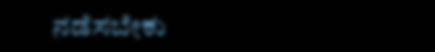ನಡೆಸಬೇಕು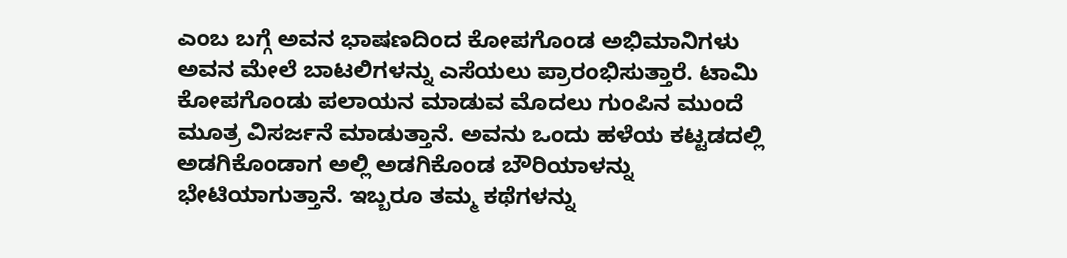ಎಂಬ ಬಗ್ಗೆ ಅವನ ಭಾಷಣದಿಂದ ಕೋಪಗೊಂಡ ಅಭಿಮಾನಿಗಳು ಅವನ ಮೇಲೆ ಬಾಟಲಿಗಳನ್ನು ಎಸೆಯಲು ಪ್ರಾರಂಭಿಸುತ್ತಾರೆ. ಟಾಮಿ ಕೋಪಗೊಂಡು ಪಲಾಯನ ಮಾಡುವ ಮೊದಲು ಗುಂಪಿನ ಮುಂದೆ ಮೂತ್ರ ವಿಸರ್ಜನೆ ಮಾಡುತ್ತಾನೆ. ಅವನು ಒಂದು ಹಳೆಯ ಕಟ್ಟಡದಲ್ಲಿ ಅಡಗಿಕೊಂಡಾಗ ಅಲ್ಲಿ ಅಡಗಿಕೊಂಡ ಬೌರಿಯಾಳನ್ನು ಭೇಟಿಯಾಗುತ್ತಾನೆ. ಇಬ್ಬರೂ ತಮ್ಮ ಕಥೆಗಳನ್ನು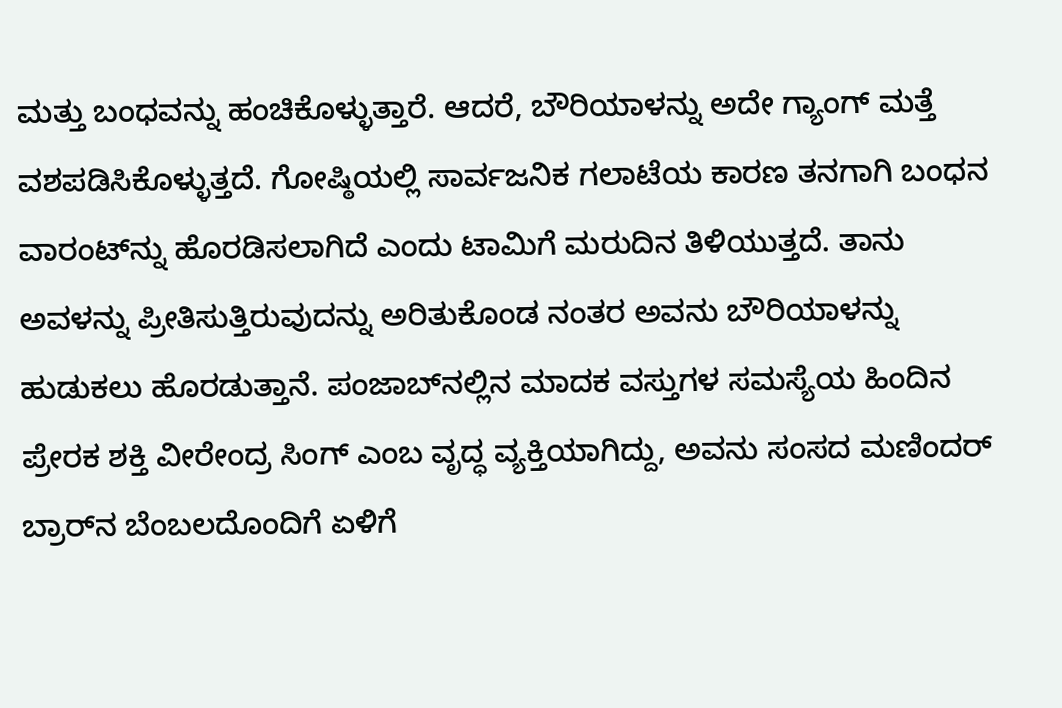ಮತ್ತು ಬಂಧವನ್ನು ಹಂಚಿಕೊಳ್ಳುತ್ತಾರೆ. ಆದರೆ, ಬೌರಿಯಾಳನ್ನು ಅದೇ ಗ್ಯಾಂಗ್ ಮತ್ತೆ ವಶಪಡಿಸಿಕೊಳ್ಳುತ್ತದೆ. ಗೋಷ್ಠಿಯಲ್ಲಿ ಸಾರ್ವಜನಿಕ ಗಲಾಟೆಯ ಕಾರಣ ತನಗಾಗಿ ಬಂಧನ ವಾರಂಟ್‍ನ್ನು ಹೊರಡಿಸಲಾಗಿದೆ ಎಂದು ಟಾಮಿಗೆ ಮರುದಿನ ತಿಳಿಯುತ್ತದೆ. ತಾನು ಅವಳನ್ನು ಪ್ರೀತಿಸುತ್ತಿರುವುದನ್ನು ಅರಿತುಕೊಂಡ ನಂತರ ಅವನು ಬೌರಿಯಾಳನ್ನು ಹುಡುಕಲು ಹೊರಡುತ್ತಾನೆ. ಪಂಜಾಬ್‌ನಲ್ಲಿನ ಮಾದಕ ವಸ್ತುಗಳ ಸಮಸ್ಯೆಯ ಹಿಂದಿನ ಪ್ರೇರಕ ಶಕ್ತಿ ವೀರೇಂದ್ರ ಸಿಂಗ್ ಎಂಬ ವೃದ್ಧ ವ್ಯಕ್ತಿಯಾಗಿದ್ದು, ಅವನು ಸಂಸದ ಮಣಿಂದರ್ ಬ್ರಾರ್‌ನ ಬೆಂಬಲದೊಂದಿಗೆ ಏಳಿಗೆ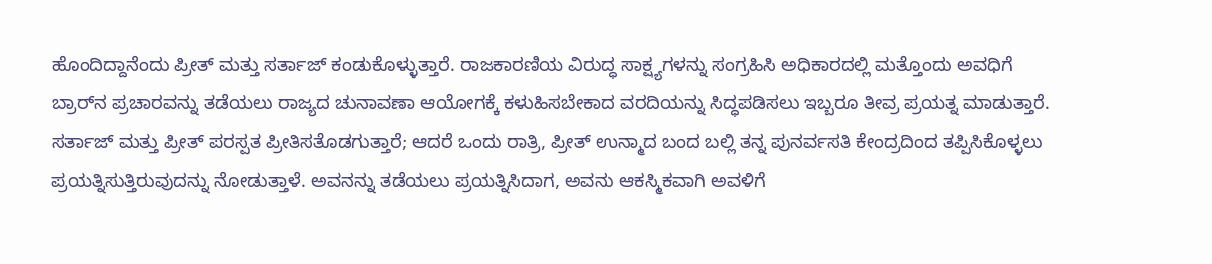ಹೊಂದಿದ್ದಾನೆಂದು ಪ್ರೀತ್ ಮತ್ತು ಸರ್ತಾಜ್ ಕಂಡುಕೊಳ್ಳುತ್ತಾರೆ. ರಾಜಕಾರಣಿಯ ವಿರುದ್ಧ ಸಾಕ್ಷ್ಯಗಳನ್ನು ಸಂಗ್ರಹಿಸಿ ಅಧಿಕಾರದಲ್ಲಿ ಮತ್ತೊಂದು ಅವಧಿಗೆ ಬ್ರಾರ್‌ನ ಪ್ರಚಾರವನ್ನು ತಡೆಯಲು ರಾಜ್ಯದ ಚುನಾವಣಾ ಆಯೋಗಕ್ಕೆ ಕಳುಹಿಸಬೇಕಾದ ವರದಿಯನ್ನು ಸಿದ್ಧಪಡಿಸಲು ಇಬ್ಬರೂ ತೀವ್ರ ಪ್ರಯತ್ನ ಮಾಡುತ್ತಾರೆ. ಸರ್ತಾಜ್ ಮತ್ತು ಪ್ರೀತ್ ಪರಸ್ಪತ ಪ್ರೀತಿಸತೊಡಗುತ್ತಾರೆ; ಆದರೆ ಒಂದು ರಾತ್ರಿ, ಪ್ರೀತ್ ಉನ್ಮಾದ ಬಂದ ಬಲ್ಲಿ ತನ್ನ ಪುನರ್ವಸತಿ ಕೇಂದ್ರದಿಂದ ತಪ್ಪಿಸಿಕೊಳ್ಳಲು ಪ್ರಯತ್ನಿಸುತ್ತಿರುವುದನ್ನು ನೋಡುತ್ತಾಳೆ. ಅವನನ್ನು ತಡೆಯಲು ಪ್ರಯತ್ನಿಸಿದಾಗ, ಅವನು ಆಕಸ್ಮಿಕವಾಗಿ ಅವಳಿಗೆ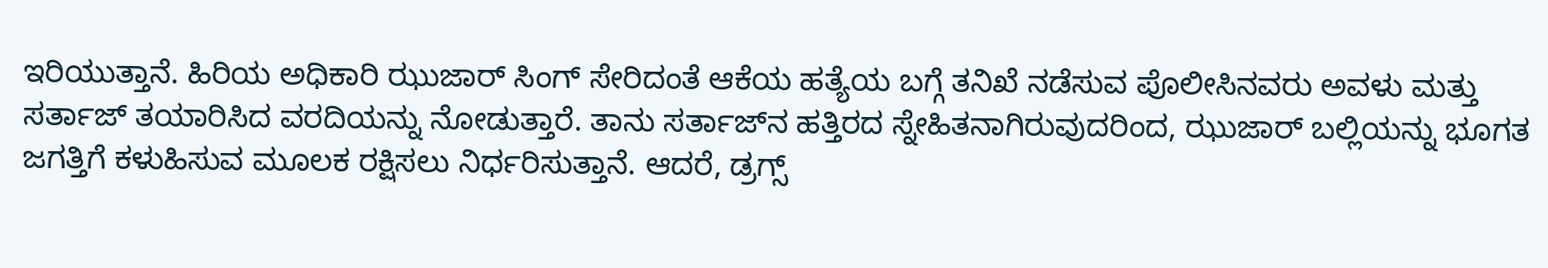ಇರಿಯುತ್ತಾನೆ. ಹಿರಿಯ ಅಧಿಕಾರಿ ಝುಜಾರ್ ಸಿಂಗ್ ಸೇರಿದಂತೆ ಆಕೆಯ ಹತ್ಯೆಯ ಬಗ್ಗೆ ತನಿಖೆ ನಡೆಸುವ ಪೊಲೀಸಿನವರು ಅವಳು ಮತ್ತು ಸರ್ತಾಜ್ ತಯಾರಿಸಿದ ವರದಿಯನ್ನು ನೋಡುತ್ತಾರೆ. ತಾನು ಸರ್ತಾಜ್‍ನ ಹತ್ತಿರದ ಸ್ನೇಹಿತನಾಗಿರುವುದರಿಂದ, ಝುಜಾರ್ ಬಲ್ಲಿಯನ್ನು ಭೂಗತ ಜಗತ್ತಿಗೆ ಕಳುಹಿಸುವ ಮೂಲಕ ರಕ್ಷಿಸಲು ನಿರ್ಧರಿಸುತ್ತಾನೆ. ಆದರೆ, ಡ್ರಗ್ಸ್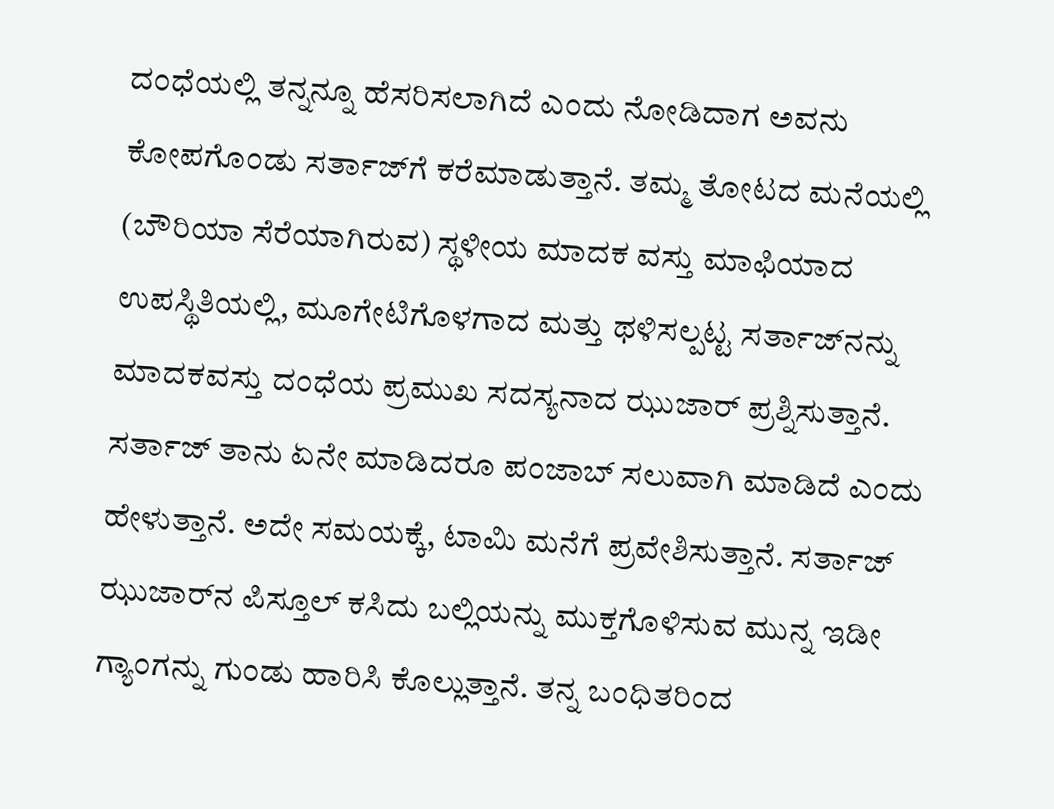ದಂಧೆಯಲ್ಲಿ ತನ್ನನ್ನೂ ಹೆಸರಿಸಲಾಗಿದೆ ಎಂದು ನೋಡಿದಾಗ ಅವನು ಕೋಪಗೊಂಡು ಸರ್ತಾಜ್‍ಗೆ ಕರೆಮಾಡುತ್ತಾನೆ. ತಮ್ಮ ತೋಟದ ಮನೆಯಲ್ಲಿ (ಬೌರಿಯಾ ಸೆರೆಯಾಗಿರುವ) ಸ್ಥಳೀಯ ಮಾದಕ ವಸ್ತು ಮಾಫಿಯಾದ ಉಪಸ್ಥಿತಿಯಲ್ಲಿ, ಮೂಗೇಟಿಗೊಳಗಾದ ಮತ್ತು ಥಳಿಸಲ್ಪಟ್ಟ ಸರ್ತಾಜ್‌ನನ್ನು ಮಾದಕವಸ್ತು ದಂಧೆಯ ಪ್ರಮುಖ ಸದಸ್ಯನಾದ ಝುಜಾರ್ ಪ್ರಶ್ನಿಸುತ್ತಾನೆ. ಸರ್ತಾಜ್ ತಾನು ಏನೇ ಮಾಡಿದರೂ ಪಂಜಾಬ್ ಸಲುವಾಗಿ ಮಾಡಿದೆ ಎಂದು ಹೇಳುತ್ತಾನೆ. ಅದೇ ಸಮಯಕ್ಕೆ, ಟಾಮಿ ಮನೆಗೆ ಪ್ರವೇಶಿಸುತ್ತಾನೆ. ಸರ್ತಾಜ್ ಝುಜಾರ್‌ನ ಪಿಸ್ತೂಲ್ ಕಸಿದು ಬಲ್ಲಿಯನ್ನು ಮುಕ್ತಗೊಳಿಸುವ ಮುನ್ನ ಇಡೀ ಗ್ಯಾಂಗನ್ನು ಗುಂಡು ಹಾರಿಸಿ ಕೊಲ್ಲುತ್ತಾನೆ. ತನ್ನ ಬಂಧಿತರಿಂದ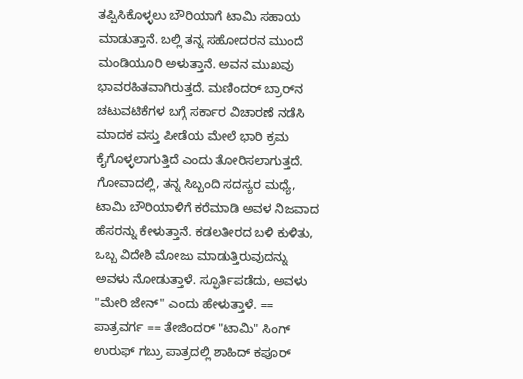ತಪ್ಪಿಸಿಕೊಳ್ಳಲು ಬೌರಿಯಾಗೆ ಟಾಮಿ ಸಹಾಯ ಮಾಡುತ್ತಾನೆ. ಬಲ್ಲಿ ತನ್ನ ಸಹೋದರನ ಮುಂದೆ ಮಂಡಿಯೂರಿ ಅಳುತ್ತಾನೆ. ಅವನ ಮುಖವು ಭಾವರಹಿತವಾಗಿರುತ್ತದೆ. ಮಣಿಂದರ್ ಬ್ರಾರ್‌ನ ಚಟುವಟಿಕೆಗಳ ಬಗ್ಗೆ ಸರ್ಕಾರ ವಿಚಾರಣೆ ನಡೆಸಿ ಮಾದಕ ವಸ್ತು ಪೀಡೆಯ ಮೇಲೆ ಭಾರಿ ಕ್ರಮ ಕೈಗೊಳ್ಳಲಾಗುತ್ತಿದೆ ಎಂದು ತೋರಿಸಲಾಗುತ್ತದೆ. ಗೋವಾದಲ್ಲಿ, ತನ್ನ ಸಿಬ್ಬಂದಿ ಸದಸ್ಯರ ಮಧ್ಯೆ, ಟಾಮಿ ಬೌರಿಯಾಳಿಗೆ ಕರೆಮಾಡಿ ಅವಳ ನಿಜವಾದ ಹೆಸರನ್ನು ಕೇಳುತ್ತಾನೆ. ಕಡಲತೀರದ ಬಳಿ ಕುಳಿತು, ಒಬ್ಬ ವಿದೇಶಿ ಮೋಜು ಮಾಡುತ್ತಿರುವುದನ್ನು ಅವಳು ನೋಡುತ್ತಾಳೆ. ಸ್ಫೂರ್ತಿಪಡೆದು, ಅವಳು "ಮೇರಿ ಜೇನ್" ಎಂದು ಹೇಳುತ್ತಾಳೆ. == ಪಾತ್ರವರ್ಗ == ತೇಜಿಂದರ್ "ಟಾಮಿ" ಸಿಂಗ್ ಉರುಫ್ ಗಬ್ರು ಪಾತ್ರದಲ್ಲಿ ಶಾಹಿದ್ ಕಪೂರ್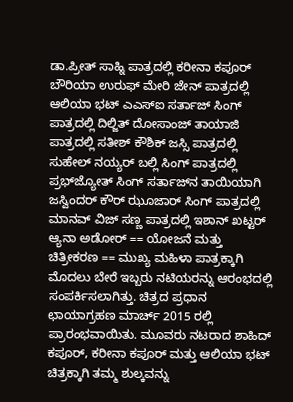ಡಾ.ಪ್ರೀತ್ ಸಾಹ್ನಿ ಪಾತ್ರದಲ್ಲಿ ಕರೀನಾ ಕಪೂರ್ ಬೌರಿಯಾ ಉರುಫ್ ಮೇರಿ ಜೇನ್ ಪಾತ್ರದಲ್ಲಿ ಆಲಿಯಾ ಭಟ್ ಎಎಸ್ಐ ಸರ್ತಾಜ್ ಸಿಂಗ್ ಪಾತ್ರದಲ್ಲಿ ದಿಲ್ಜಿತ್ ದೋಸಾಂಜ್ ತಾಯಾಜಿ ಪಾತ್ರದಲ್ಲಿ ಸತೀಶ್ ಕೌಶಿಕ್ ಜಸ್ಸಿ ಪಾತ್ರದಲ್ಲಿ ಸುಹೇಲ್ ನಯ್ಯರ್ ಬಲ್ಲಿ ಸಿಂಗ್ ಪಾತ್ರದಲ್ಲಿ ಪ್ರಭ್‍ಜ್ಯೋತ್ ಸಿಂಗ್ ಸರ್ತಾಜ್‍ನ ತಾಯಿಯಾಗಿ ಜಸ್ವಿಂದರ್ ಕೌರ್ ಝೂಜಾರ್ ಸಿಂಗ್ ಪಾತ್ರದಲ್ಲಿ ಮಾನವ್ ವಿಜ್ ಸಣ್ಣ ಪಾತ್ರದಲ್ಲಿ ಇಶಾನ್ ಖಟ್ಟರ್ ಆ್ಯನಾ ಅಡೋರ್ == ಯೋಜನೆ ಮತ್ತು ಚಿತ್ರೀಕರಣ == ಮುಖ್ಯ ಮಹಿಳಾ ಪಾತ್ರಕ್ಕಾಗಿ ಮೊದಲು ಬೇರೆ ಇಬ್ಬರು ನಟಿಯರನ್ನು ಆರಂಭದಲ್ಲಿ ಸಂಪರ್ಕಿಸಲಾಗಿತ್ತು. ಚಿತ್ರದ ಪ್ರಧಾನ ಛಾಯಾಗ್ರಹಣ ಮಾರ್ಚ್ 2015 ರಲ್ಲಿ ಪ್ರಾರಂಭವಾಯಿತು. ಮೂವರು ನಟರಾದ ಶಾಹಿದ್ ಕಪೂರ್, ಕರೀನಾ ಕಪೂರ್ ಮತ್ತು ಆಲಿಯಾ ಭಟ್ ಚಿತ್ರಕ್ಕಾಗಿ ತಮ್ಮ ಶುಲ್ಕವನ್ನು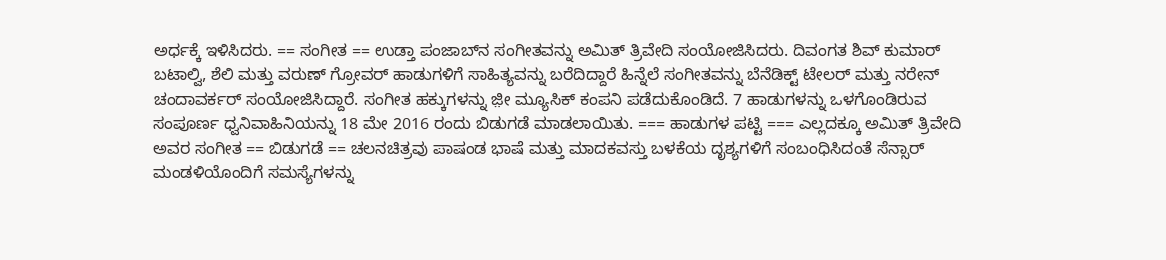ಅರ್ಧಕ್ಕೆ ಇಳಿಸಿದರು. == ಸಂಗೀತ == ಉಡ್ತಾ ಪಂಜಾಬ್‍ನ ಸಂಗೀತವನ್ನು ಅಮಿತ್ ತ್ರಿವೇದಿ ಸಂಯೋಜಿಸಿದರು. ದಿವಂಗತ ಶಿವ್ ಕುಮಾರ್ ಬಟಾಲ್ವಿ, ಶೆಲಿ ಮತ್ತು ವರುಣ್ ಗ್ರೋವರ್ ಹಾಡುಗಳಿಗೆ ಸಾಹಿತ್ಯವನ್ನು ಬರೆದಿದ್ದಾರೆ ಹಿನ್ನೆಲೆ ಸಂಗೀತವನ್ನು ಬೆನೆಡಿಕ್ಟ್ ಟೇಲರ್ ಮತ್ತು ನರೇನ್ ಚಂದಾವರ್ಕರ್ ಸಂಯೋಜಿಸಿದ್ದಾರೆ. ಸಂಗೀತ ಹಕ್ಕುಗಳನ್ನು ಜ಼ೀ ಮ್ಯೂಸಿಕ್ ಕಂಪನಿ ಪಡೆದುಕೊಂಡಿದೆ. 7 ಹಾಡುಗಳನ್ನು ಒಳಗೊಂಡಿರುವ ಸಂಪೂರ್ಣ ಧ್ವನಿವಾಹಿನಿಯನ್ನು 18 ಮೇ 2016 ರಂದು ಬಿಡುಗಡೆ ಮಾಡಲಾಯಿತು. === ಹಾಡುಗಳ ಪಟ್ಟಿ === ಎಲ್ಲದಕ್ಕೂ ಅಮಿತ್ ತ್ರಿವೇದಿ ಅವರ ಸಂಗೀತ == ಬಿಡುಗಡೆ == ಚಲನಚಿತ್ರವು ಪಾಷಂಡ ಭಾಷೆ ಮತ್ತು ಮಾದಕವಸ್ತು ಬಳಕೆಯ ದೃಶ್ಯಗಳಿಗೆ ಸಂಬಂಧಿಸಿದಂತೆ ಸೆನ್ಸಾರ್ ಮಂಡಳಿಯೊಂದಿಗೆ ಸಮಸ್ಯೆಗಳನ್ನು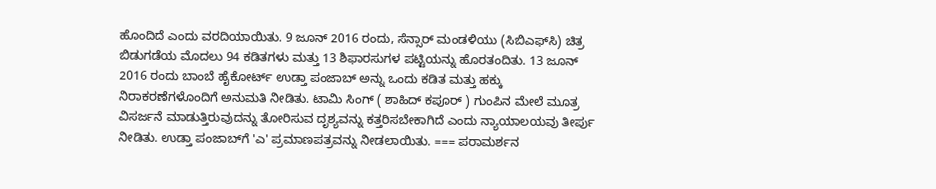ಹೊಂದಿದೆ ಎಂದು ವರದಿಯಾಯಿತು. 9 ಜೂನ್ 2016 ರಂದು, ಸೆನ್ಸಾರ್ ಮಂಡಳಿಯು (ಸಿಬಿಎಫ್‌ಸಿ) ಚಿತ್ರ ಬಿಡುಗಡೆಯ ಮೊದಲು 94 ಕಡಿತಗಳು ಮತ್ತು 13 ಶಿಫಾರಸುಗಳ ಪಟ್ಟಿಯನ್ನು ಹೊರತಂದಿತು. 13 ಜೂನ್ 2016 ರಂದು ಬಾಂಬೆ ಹೈಕೋರ್ಟ್ ಉಡ್ತಾ ಪಂಜಾಬ್ ಅನ್ನು ಒಂದು ಕಡಿತ ಮತ್ತು ಹಕ್ಕು ನಿರಾಕರಣೆಗಳೊಂದಿಗೆ ಅನುಮತಿ ನೀಡಿತು. ಟಾಮಿ ಸಿಂಗ್ ( ಶಾಹಿದ್ ಕಪೂರ್ ) ಗುಂಪಿನ ಮೇಲೆ ಮೂತ್ರ ವಿಸರ್ಜನೆ ಮಾಡುತ್ತಿರುವುದನ್ನು ತೋರಿಸುವ ದೃಶ್ಯವನ್ನು ಕತ್ತರಿಸಬೇಕಾಗಿದೆ ಎಂದು ನ್ಯಾಯಾಲಯವು ತೀರ್ಪು ನೀಡಿತು. ಉಡ್ತಾ ಪಂಜಾಬ್‌ಗೆ 'ಎ' ಪ್ರಮಾಣಪತ್ರವನ್ನು ನೀಡಲಾಯಿತು. === ಪರಾಮರ್ಶನ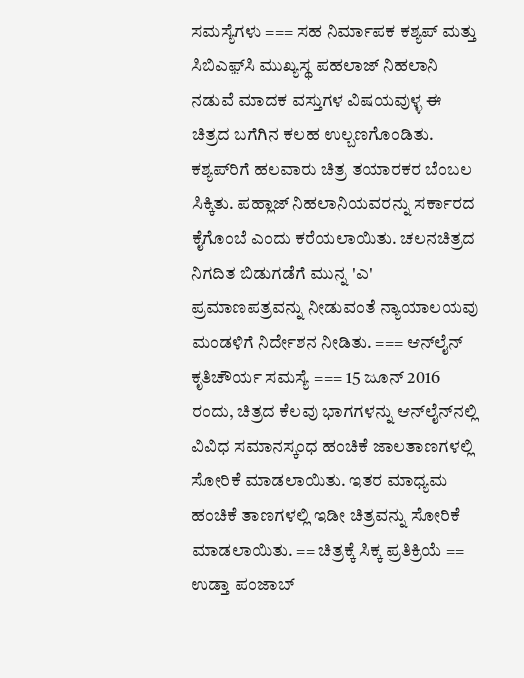ಸಮಸ್ಯೆಗಳು === ಸಹ ನಿರ್ಮಾಪಕ ಕಶ್ಯಪ್ ಮತ್ತು ಸಿಬಿಎಫ಼್‍ಸಿ ಮುಖ್ಯಸ್ಥ ಪಹಲಾಜ್ ನಿಹಲಾನಿ ನಡುವೆ ಮಾದಕ ವಸ್ತುಗಳ ವಿಷಯವುಳ್ಳ ಈ ಚಿತ್ರದ ಬಗೆಗಿನ ಕಲಹ ಉಲ್ಬಣಗೊಂಡಿತು. ಕಶ್ಯಪ್‍ರಿಗೆ ಹಲವಾರು ಚಿತ್ರ ತಯಾರಕರ ಬೆಂಬಲ ಸಿಕ್ಕಿತು. ಪಹ್ಲಾಜ್ ನಿಹಲಾನಿಯವರನ್ನು ಸರ್ಕಾರದ ಕೈಗೊಂಬೆ ಎಂದು ಕರೆಯಲಾಯಿತು. ಚಲನಚಿತ್ರದ ನಿಗದಿತ ಬಿಡುಗಡೆಗೆ ಮುನ್ನ 'ಎ' ಪ್ರಮಾಣಪತ್ರವನ್ನು ನೀಡುವಂತೆ ನ್ಯಾಯಾಲಯವು ಮಂಡಳಿಗೆ ನಿರ್ದೇಶನ ನೀಡಿತು. === ಆನ್‌ಲೈನ್ ಕೃತಿಚೌರ್ಯ ಸಮಸ್ಯೆ === 15 ಜೂನ್ 2016 ರಂದು, ಚಿತ್ರದ ಕೆಲವು ಭಾಗಗಳನ್ನು ಆನ್‌ಲೈನ್‌ನಲ್ಲಿ ವಿವಿಧ ಸಮಾನಸ್ಕಂಧ ಹಂಚಿಕೆ ಜಾಲತಾಣಗಳಲ್ಲಿ ಸೋರಿಕೆ ಮಾಡಲಾಯಿತು. ಇತರ ಮಾಧ್ಯಮ ಹಂಚಿಕೆ ತಾಣಗಳಲ್ಲಿ ಇಡೀ ಚಿತ್ರವನ್ನು ಸೋರಿಕೆ ಮಾಡಲಾಯಿತು. == ಚಿತ್ರಕ್ಕೆ ಸಿಕ್ಕ ಪ್ರತಿಕ್ರಿಯೆ == ಉಡ್ತಾ ಪಂಜಾಬ್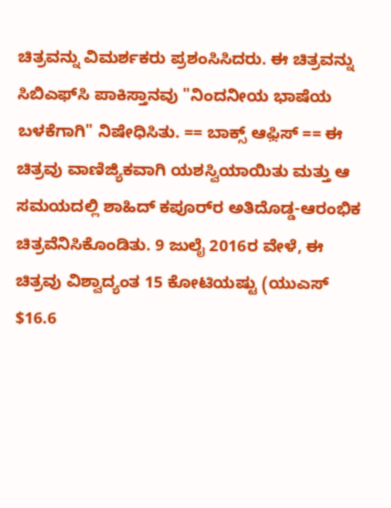ಚಿತ್ರವನ್ನು ವಿಮರ್ಶಕರು ಪ್ರಶಂಸಿಸಿದರು. ಈ ಚಿತ್ರವನ್ನು ಸಿಬಿಎಫ್‌ಸಿ ಪಾಕಿಸ್ತಾನವು "ನಿಂದನೀಯ ಭಾಷೆಯ ಬಳಕೆಗಾಗಿ" ನಿಷೇಧಿಸಿತು. == ಬಾಕ್ಸ್ ಆಫ಼ಿಸ್ == ಈ ಚಿತ್ರವು ವಾಣಿಜ್ಯಿಕವಾಗಿ ಯಶಸ್ವಿಯಾಯಿತು ಮತ್ತು ಆ ಸಮಯದಲ್ಲಿ ಶಾಹಿದ್ ಕಪೂರ್‌ರ ಅತಿದೊಡ್ಡ-ಆರಂಭಿಕ ಚಿತ್ರವೆನಿಸಿಕೊಂಡಿತು. 9 ಜುಲೈ 2016ರ ವೇಳೆ, ಈ ಚಿತ್ರವು ವಿಶ್ವಾದ್ಯಂತ 15 ಕೋಟಿಯಷ್ಟು (ಯುಎಸ್ $16.6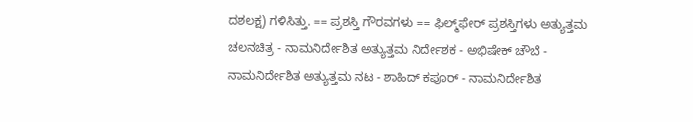ದಶಲಕ್ಷ) ಗಳಿಸಿತ್ತು. == ಪ್ರಶಸ್ತಿ ಗೌರವಗಳು == ಫಿಲ್ಮ್‌ಫೇರ್ ಪ್ರಶಸ್ತಿಗಳು ಅತ್ಯುತ್ತಮ ಚಲನಚಿತ್ರ - ನಾಮನಿರ್ದೇಶಿತ ಅತ್ಯುತ್ತಮ ನಿರ್ದೇಶಕ - ಅಭಿಷೇಕ್ ಚೌಬೆ - ನಾಮನಿರ್ದೇಶಿತ ಅತ್ಯುತ್ತಮ ನಟ - ಶಾಹಿದ್ ಕಪೂರ್ - ನಾಮನಿರ್ದೇಶಿತ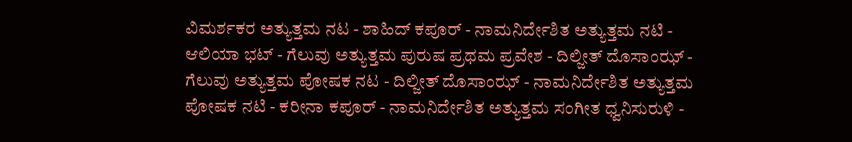ವಿಮರ್ಶಕರ ಅತ್ಯುತ್ತಮ ನಟ - ಶಾಹಿದ್ ಕಪೂರ್ - ನಾಮನಿರ್ದೇಶಿತ ಅತ್ಯುತ್ತಮ ನಟಿ - ಆಲಿಯಾ ಭಟ್ - ಗೆಲುವು ಅತ್ಯುತ್ತಮ ಪುರುಷ ಪ್ರಥಮ ಪ್ರವೇಶ - ದಿಲ್ಜೀತ್ ದೊಸಾಂಝ್ - ಗೆಲುವು ಅತ್ಯುತ್ತಮ ಪೋಷಕ ನಟ - ದಿಲ್ಜೀತ್ ದೊಸಾಂಝ್ - ನಾಮನಿರ್ದೇಶಿತ ಅತ್ಯುತ್ತಮ ಪೋಷಕ ನಟಿ - ಕರೀನಾ ಕಪೂರ್ - ನಾಮನಿರ್ದೇಶಿತ ಅತ್ಯುತ್ತಮ ಸಂಗೀತ ಧ್ವನಿಸುರುಳಿ -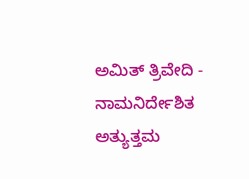ಅಮಿತ್ ತ್ರಿವೇದಿ - ನಾಮನಿರ್ದೇಶಿತ ಅತ್ಯುತ್ತಮ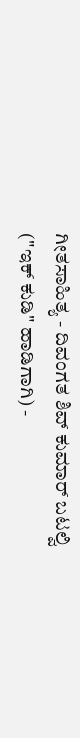ಗೀತಸಾಹಿತ್ಯ - ದಿವಂಗತ ಶಿವ್ ಕುಮಾರ್ ಬಟಲ್ವಿ ("ಇಕ್ ಕುಡಿ" ಹಾಡಿಗಾಗಿ) -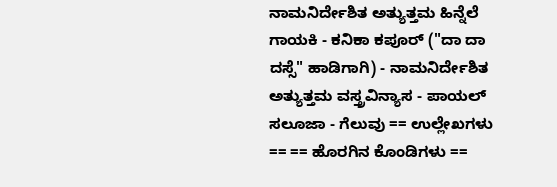ನಾಮನಿರ್ದೇಶಿತ ಅತ್ಯುತ್ತಮ ಹಿನ್ನೆಲೆ ಗಾಯಕಿ - ಕನಿಕಾ ಕಪೂರ್ ("ದಾ ದಾ ದಸ್ಸೆ" ಹಾಡಿಗಾಗಿ) - ನಾಮನಿರ್ದೇಶಿತ ಅತ್ಯುತ್ತಮ ವಸ್ತ್ರವಿನ್ಯಾಸ - ಪಾಯಲ್ ಸಲೂಜಾ - ಗೆಲುವು == ಉಲ್ಲೇಖಗಳು == == ಹೊರಗಿನ ಕೊಂಡಿಗಳು ==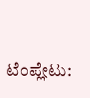ಟೆಂಪ್ಲೇಟು: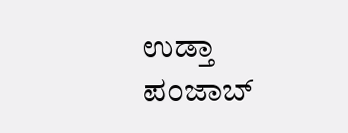ಉಡ್ತಾ ಪಂಜಾಬ್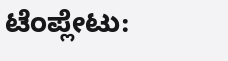ಟೆಂಪ್ಲೇಟು: